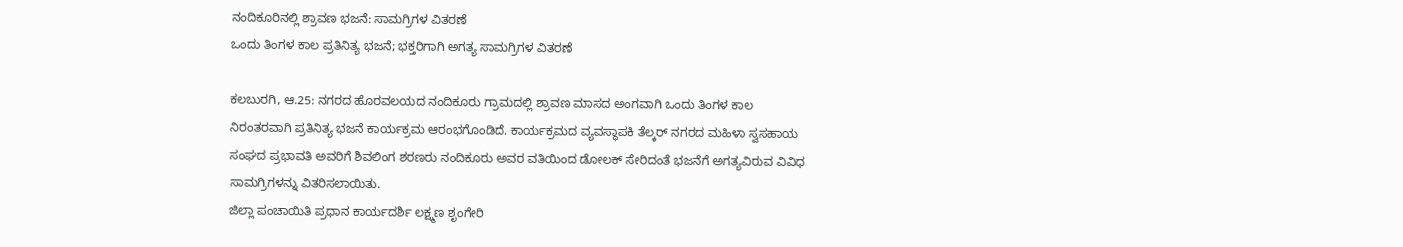ನಂದಿಕೂರಿನಲ್ಲಿ ಶ್ರಾವಣ ಭಜನೆ: ಸಾಮಗ್ರಿಗಳ ವಿತರಣೆ
ಒಂದು ತಿಂಗಳ ಕಾಲ ಪ್ರತಿನಿತ್ಯ ಭಜನೆ; ಭಕ್ತರಿಗಾಗಿ ಅಗತ್ಯ ಸಾಮಗ್ರಿಗಳ ವಿತರಣೆ

ಕಲಬುರಗಿ, ಆ.25: ನಗರದ ಹೊರವಲಯದ ನಂದಿಕೂರು ಗ್ರಾಮದಲ್ಲಿ ಶ್ರಾವಣ ಮಾಸದ ಅಂಗವಾಗಿ ಒಂದು ತಿಂಗಳ ಕಾಲ ನಿರಂತರವಾಗಿ ಪ್ರತಿನಿತ್ಯ ಭಜನೆ ಕಾರ್ಯಕ್ರಮ ಆರಂಭಗೊಂಡಿದೆ. ಕಾರ್ಯಕ್ರಮದ ವ್ಯವಸ್ಥಾಪಕಿ ತೆಲ್ಕರ್ ನಗರದ ಮಹಿಳಾ ಸ್ವಸಹಾಯ ಸಂಘದ ಪ್ರಭಾವತಿ ಅವರಿಗೆ ಶಿವಲಿಂಗ ಶರಣರು ನಂದಿಕೂರು ಅವರ ವತಿಯಿಂದ ಡೋಲಕ್ ಸೇರಿದಂತೆ ಭಜನೆಗೆ ಅಗತ್ಯವಿರುವ ವಿವಿಧ ಸಾಮಗ್ರಿಗಳನ್ನು ವಿತರಿಸಲಾಯಿತು.
ಜಿಲ್ಲಾ ಪಂಚಾಯಿತಿ ಪ್ರಧಾನ ಕಾರ್ಯದರ್ಶಿ ಲಕ್ಷ್ಮಣ ಶೃಂಗೇರಿ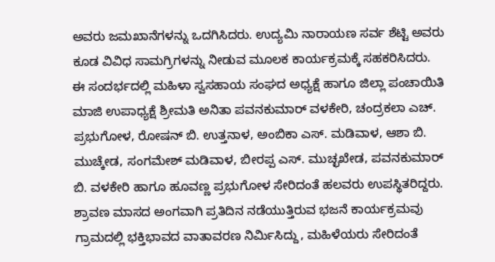ಅವರು ಜಮಖಾನೆಗಳನ್ನು ಒದಗಿಸಿದರು. ಉದ್ಯಮಿ ನಾರಾಯಣ ಸರ್ವ ಶೆಟ್ಟಿ ಅವರು ಕೂಡ ವಿವಿಧ ಸಾಮಗ್ರಿಗಳನ್ನು ನೀಡುವ ಮೂಲಕ ಕಾರ್ಯಕ್ರಮಕ್ಕೆ ಸಹಕರಿಸಿದರು.
ಈ ಸಂದರ್ಭದಲ್ಲಿ ಮಹಿಳಾ ಸ್ವಸಹಾಯ ಸಂಘದ ಅಧ್ಯಕ್ಷೆ ಹಾಗೂ ಜಿಲ್ಲಾ ಪಂಚಾಯಿತಿ ಮಾಜಿ ಉಪಾಧ್ಯಕ್ಷೆ ಶ್ರೀಮತಿ ಅನಿತಾ ಪವನಕುಮಾರ್ ವಳಕೇರಿ, ಚಂದ್ರಕಲಾ ಎಚ್. ಪ್ರಭುಗೋಳ, ರೋಷನ್ ಬಿ. ಉತ್ತನಾಳ, ಅಂಬಿಕಾ ಎಸ್. ಮಡಿವಾಳ, ಆಶಾ ಬಿ. ಮುಚ್ಕೇಡ, ಸಂಗಮೇಶ್ ಮಡಿವಾಳ, ಬೀರಪ್ಪ ಎಸ್. ಮುಚ್ಛಖೇಡ, ಪವನಕುಮಾರ್ ಬಿ. ವಳಕೇರಿ ಹಾಗೂ ಹೂವಣ್ಣ ಪ್ರಭುಗೋಳ ಸೇರಿದಂತೆ ಹಲವರು ಉಪಸ್ಥಿತರಿದ್ದರು.
ಶ್ರಾವಣ ಮಾಸದ ಅಂಗವಾಗಿ ಪ್ರತಿದಿನ ನಡೆಯುತ್ತಿರುವ ಭಜನೆ ಕಾರ್ಯಕ್ರಮವು ಗ್ರಾಮದಲ್ಲಿ ಭಕ್ತಿಭಾವದ ವಾತಾವರಣ ನಿರ್ಮಿಸಿದ್ದು, ಮಹಿಳೆಯರು ಸೇರಿದಂತೆ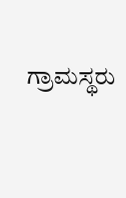ಗ್ರಾಮಸ್ಥರು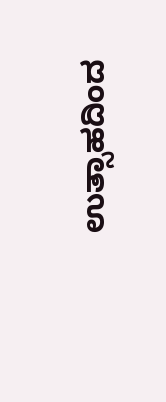ಉತ್ಸಾಹದಿಂದ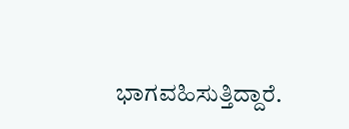ಭಾಗವಹಿಸುತ್ತಿದ್ದಾರೆ.